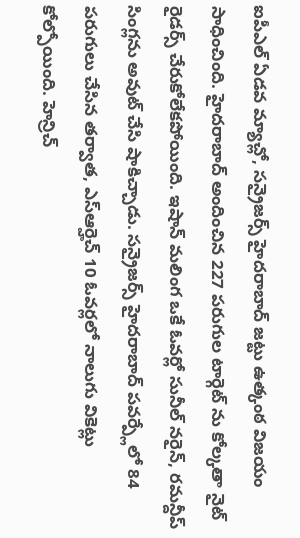ఐపీఎల్ ఏడవ మ్యాచ్లో, సన్రైజర్స్ హైదరాబాద్ జట్టు ఉత్కంఠ విజయం సాధించింది. హైదరాబాద్ అందించిన 227 పరుగుల టార్గెట్ ను కోల్కతా నైట్ రైడర్స్ చేరుకోలేకపోయింది. ఇషాన్ మలింగ ఒకే ఓవర్లో సునీల్ నరైన్, రమన్దీప్ సింగ్లను అవుట్ చేసి షాకిచ్చాడు. సన్రైజర్స్ హైదరాబాద్ పవర్ప్లేలో 84 పరుగులు చేసిన తర్వాత, ఎస్ఆర్హెచ్ 10 ఓవర్లలో నాలుగు వికెట్లు కోల్పోయింది. హెన్రిచ్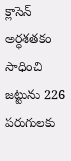క్లాసెన్ అర్ధశతకం సాధించి జట్టును 226 పరుగులకు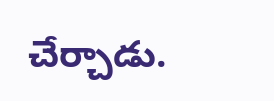చేర్చాడు.